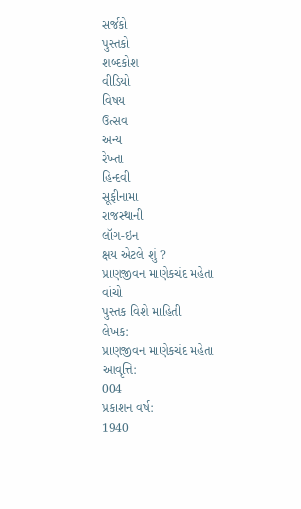સર્જકો
પુસ્તકો
શબ્દકોશ
વીડિયો
વિષય
ઉત્સવ
અન્ય
રેખ્તા
હિન્દવી
સૂફીનામા
રાજસ્થાની
લૉગ-ઇન
ક્ષય એટલે શું ?
પ્રાણજીવન માણેકચંદ મહેતા
વાંચો
પુસ્તક વિશે માહિતી
લેખક:
પ્રાણજીવન માણેકચંદ મહેતા
આવૃત્તિ:
004
પ્રકાશન વર્ષ:
1940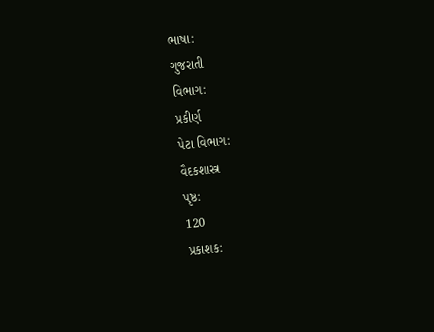ભાષા:
ગુજરાતી
વિભાગ:
પ્રકીર્ણ
પેટા વિભાગ:
વૈદકશાસ્ત્ર
પૃષ્ઠ:
120
પ્રકાશક: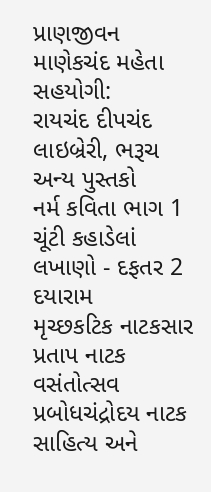પ્રાણજીવન માણેકચંદ મહેતા
સહયોગી:
રાયચંદ દીપચંદ લાઇબ્રેરી, ભરૂચ
અન્ય પુસ્તકો
નર્મ કવિતા ભાગ 1
ચૂંટી કહાડેલાં લખાણો - દફતર 2
દયારામ
મૃચ્છકટિક નાટકસાર
પ્રતાપ નાટક
વસંતોત્સવ
પ્રબોધચંદ્રોદય નાટક
સાહિત્ય અને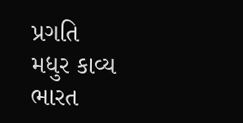પ્રગતિ
મધુર કાવ્ય
ભારત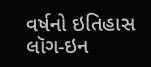વર્ષનો ઇતિહાસ
લૉગ-ઇન